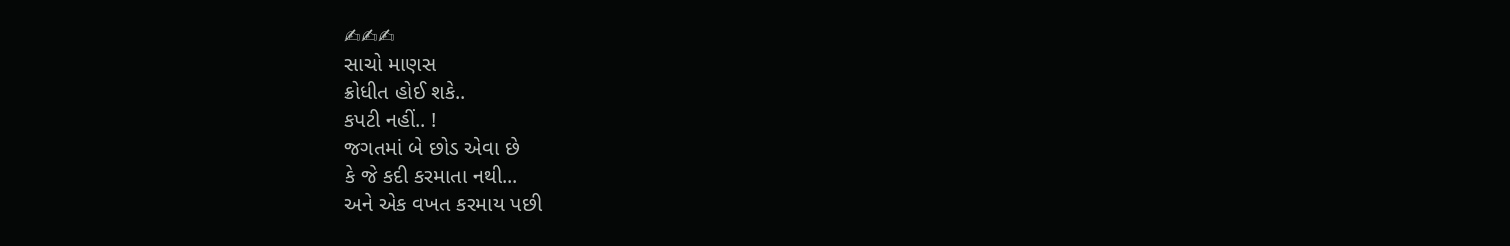✍✍✍
સાચો માણસ
ક્રોધીત હોઈ શકે..
કપટી નહીં.. !
જગતમાં બે છોડ એવા છે
કે જે કદી કરમાતા નથી...
અને એક વખત કરમાય પછી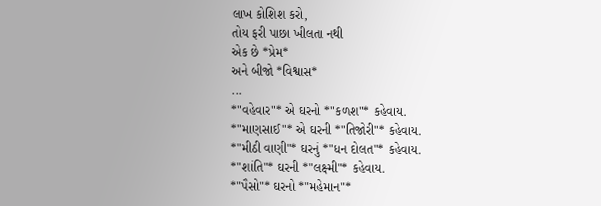લાખ કોશિશ કરો,
તોય ફરી પાછા ખીલતા નથી
એક છે *પ્રેમ*
અને બીજો *વિશ્વાસ*
...
*"વહેવાર"* એ ઘરનો *"કળશ"* કહેવાય.
*"માણસાઈ"* એ ઘરની *"તિજોરી"* કહેવાય.
*"મીઠી વાણી"* ઘરનું *"ધન દોલત"* કહેવાય.
*"શાંતિ"* ઘરની *"લક્ષ્મી"* કહેવાય.
*"પૈસો"* ઘરનો *"મહેમાન"*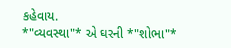કહેવાય.
*"વ્યવસ્થા"* એ ઘરની *"શોભા"*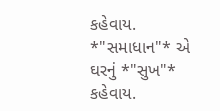કહેવાય.
*"સમાધાન"* એ ઘરનું *"સુખ"* કહેવાય.